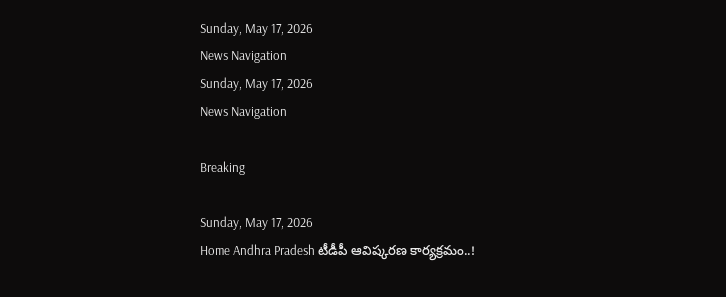Sunday, May 17, 2026
News Navigation
Sunday, May 17, 2026
News Navigation

Breaking

Sunday, May 17, 2026
Home Andhra Pradesh టీడీపీ ఆవిష్కరణ కార్యక్రమం..!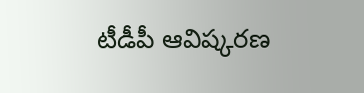టీడీపీ ఆవిష్కరణ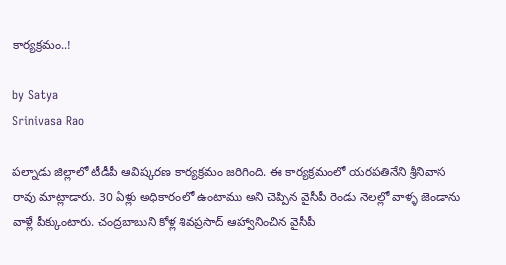కార్యక్రమం..!

by Satya
Srinivasa Rao

పల్నాడు జిల్లాలో టీడీపీ ఆవిష్కరణ కార్యక్రమం జరిగింది. ఈ కార్యక్రమంలో యరపతినేని శ్రీనివాస రావు మాట్లాడారు. 30 ఏళ్లు అధికారంలో ఉంటాము అని చెప్పిన వైసీపీ రెండు నెలల్లో వాళ్ళ జెండాను వాళ్లే పీక్కుంటారు. చంద్రబాబుని కోళ్ల శివప్రసాద్ ఆహ్వానించిన వైసీపీ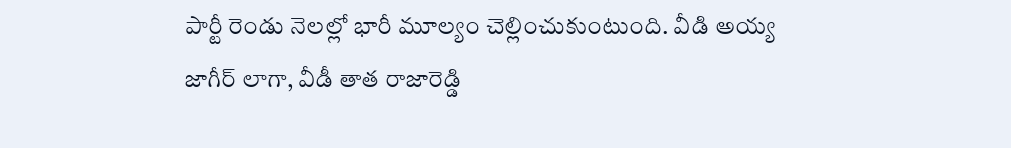పార్టీ రెండు నెలల్లో భారీ మూల్యం చెల్లించుకుంటుంది. వీడి అయ్య జాగీర్ లాగా, వీడీ తాత రాజారెడ్డి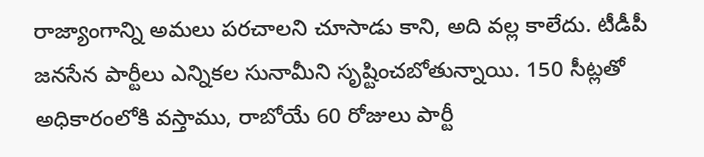రాజ్యాంగాన్ని అమలు పరచాలని చూసాడు కాని, అది వల్ల కాలేదు. టీడీపీ జనసేన పార్టీలు ఎన్నికల సునామీని సృష్టించబోతున్నాయి. 150 సీట్లతో అధికారంలోకి వస్తాము, రాబోయే 60 రోజులు పార్టీ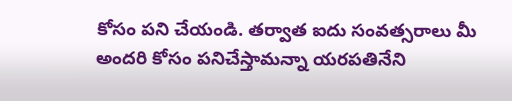కోసం పని చేయండి. తర్వాత ఐదు సంవత్సరాలు మీ అందరి కోసం పనిచేస్తామన్నా యరపతినేని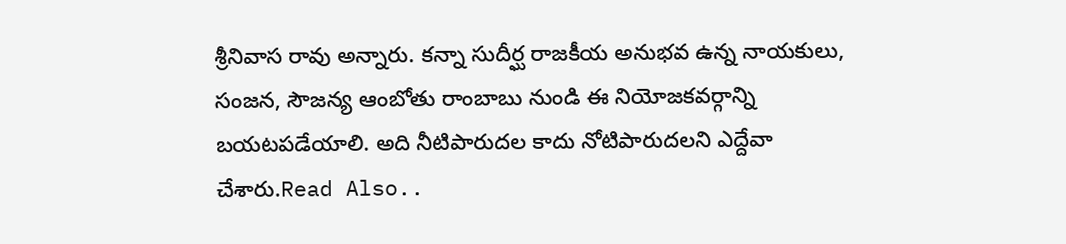శ్రీనివాస రావు అన్నారు. కన్నా సుదీర్ఘ రాజకీయ అనుభవ ఉన్న నాయకులు, సంజన, సౌజన్య ఆంబోతు రాంబాబు నుండి ఈ నియోజకవర్గాన్ని బయటపడేయాలి. అది నీటిపారుదల కాదు నోటిపారుదలని ఎద్దేవా చేశారు.Read Also..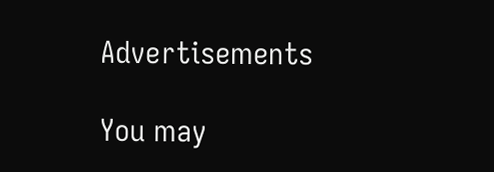Advertisements

You may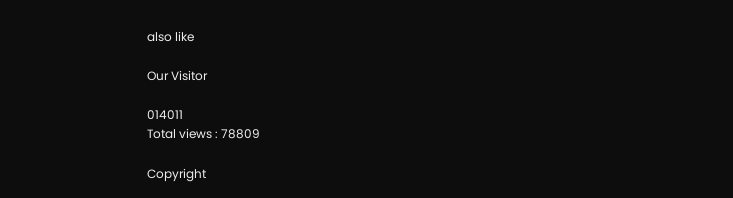also like

Our Visitor

014011
Total views : 78809

Copyright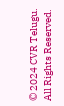© 2024 CVR Telugu. All Rights Reserved.